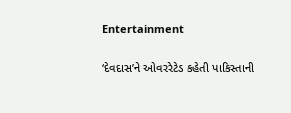Entertainment

‘દેવદાસ’ને ઓવરરેટેડ કહેતી પાકિસ્તાની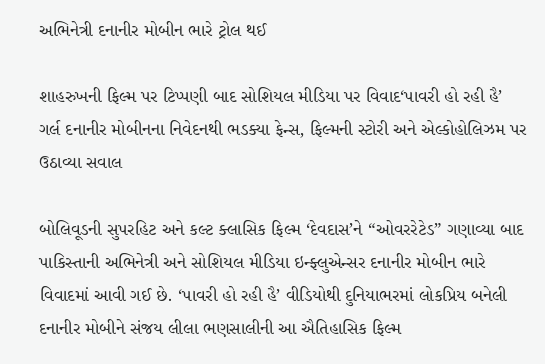અભિનેત્રી દનાનીર મોબીન ભારે ટ્રોલ થઈ

શાહરુખની ફિલ્મ પર ટિપ્પણી બાદ સોશિયલ મીડિયા પર વિવાદ‘પાવરી હો રહી હૈ’ ગર્લ દનાનીર મોબીનના નિવેદનથી ભડક્યા ફેન્સ, ફિલ્મની સ્ટોરી અને એલ્કોહોલિઝમ પર ઉઠાવ્યા સવાલ

બોલિવૂડની સુપરહિટ અને કલ્ટ ક્લાસિક ફિલ્મ ‘દેવદાસ’ને “ઓવરરેટેડ” ગણાવ્યા બાદ પાકિસ્તાની અભિનેત્રી અને સોશિયલ મીડિયા ઇન્ફ્લુએન્સર દનાનીર મોબીન ભારે વિવાદમાં આવી ગઈ છે. ‘પાવરી હો રહી હૈ’ વીડિયોથી દુનિયાભરમાં લોકપ્રિય બનેલી દનાનીર મોબીને સંજય લીલા ભણસાલીની આ ઐતિહાસિક ફિલ્મ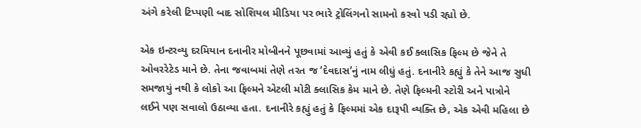અંગે કરેલી ટિપ્પણી બાદ સોશિયલ મીડિયા પર ભારે ટ્રોલિંગનો સામનો કરવો પડી રહ્યો છે.

એક ઇન્ટરવ્યુ દરમિયાન દનાનીર મોબીનને પૂછવામાં આવ્યું હતું કે એવી કઈ ક્લાસિક ફિલ્મ છે જેને તે ઓવરરેટેડ માને છે. તેના જવાબમાં તેણે તરત જ ‘દેવદાસ’નું નામ લીધું હતું. દનાનીરે કહ્યું કે તેને આજ સુધી સમજાયું નથી કે લોકો આ ફિલ્મને એટલી મોટી ક્લાસિક કેમ માને છે. તેણે ફિલ્મની સ્ટોરી અને પાત્રોને લઈને પણ સવાલો ઉઠાવ્યા હતા. દનાનીરે કહ્યું હતું કે ફિલ્મમાં એક દારૂપી વ્યક્તિ છે, એક એવી મહિલા છે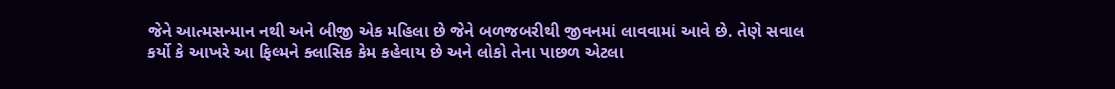જેને આત્મસન્માન નથી અને બીજી એક મહિલા છે જેને બળજબરીથી જીવનમાં લાવવામાં આવે છે. તેણે સવાલ કર્યો કે આખરે આ ફિલ્મને ક્લાસિક કેમ કહેવાય છે અને લોકો તેના પાછળ એટલા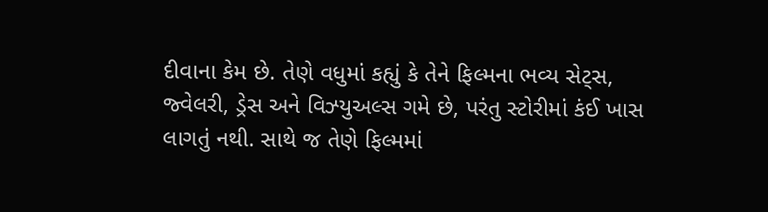દીવાના કેમ છે. તેણે વધુમાં કહ્યું કે તેને ફિલ્મના ભવ્ય સેટ્સ, જ્વેલરી, ડ્રેસ અને વિઝ્યુઅલ્સ ગમે છે, પરંતુ સ્ટોરીમાં કંઈ ખાસ લાગતું નથી. સાથે જ તેણે ફિલ્મમાં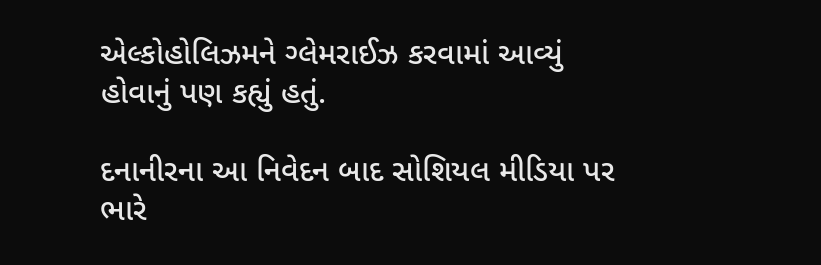એલ્કોહોલિઝમને ગ્લેમરાઈઝ કરવામાં આવ્યું હોવાનું પણ કહ્યું હતું.

દનાનીરના આ નિવેદન બાદ સોશિયલ મીડિયા પર ભારે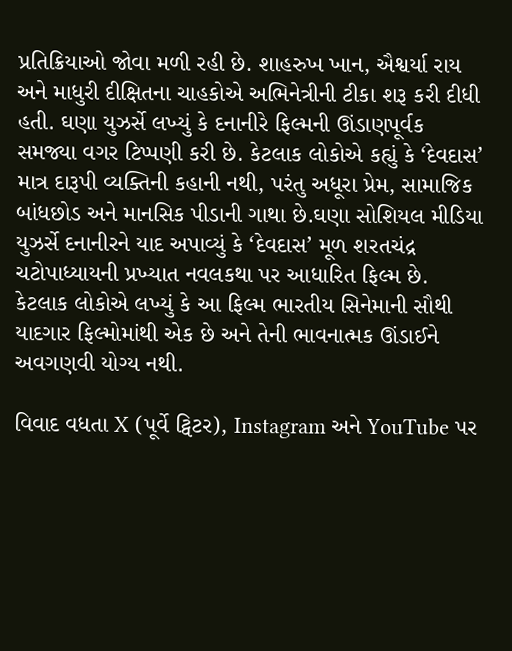પ્રતિક્રિયાઓ જોવા મળી રહી છે. શાહરુખ ખાન, ઐશ્વર્યા રાય અને માધુરી દીક્ષિતના ચાહકોએ અભિનેત્રીની ટીકા શરૂ કરી દીધી હતી. ઘણા યુઝર્સે લખ્યું કે દનાનીરે ફિલ્મની ઊંડાણપૂર્વક સમજ્યા વગર ટિપ્પણી કરી છે. કેટલાક લોકોએ કહ્યું કે ‘દેવદાસ’ માત્ર દારૂપી વ્યક્તિની કહાની નથી, પરંતુ અધૂરા પ્રેમ, સામાજિક બાંધછોડ અને માનસિક પીડાની ગાથા છે.ઘણા સોશિયલ મીડિયા યુઝર્સે દનાનીરને યાદ અપાવ્યું કે ‘દેવદાસ’ મૂળ શરતચંદ્ર ચટોપાધ્યાયની પ્રખ્યાત નવલકથા પર આધારિત ફિલ્મ છે. કેટલાક લોકોએ લખ્યું કે આ ફિલ્મ ભારતીય સિનેમાની સૌથી યાદગાર ફિલ્મોમાંથી એક છે અને તેની ભાવનાત્મક ઊંડાઈને અવગણવી યોગ્ય નથી.

વિવાદ વધતા X (પૂર્વે ટ્વિટર), Instagram અને YouTube પર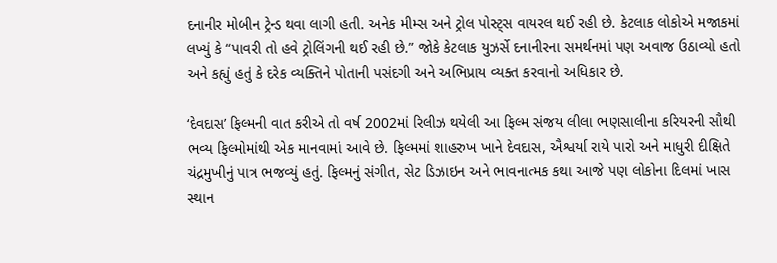દનાનીર મોબીન ટ્રેન્ડ થવા લાગી હતી. અનેક મીમ્સ અને ટ્રોલ પોસ્ટ્સ વાયરલ થઈ રહી છે. કેટલાક લોકોએ મજાકમાં લખ્યું કે “પાવરી તો હવે ટ્રોલિંગની થઈ રહી છે.” જોકે કેટલાક યુઝર્સે દનાનીરના સમર્થનમાં પણ અવાજ ઉઠાવ્યો હતો અને કહ્યું હતું કે દરેક વ્યક્તિને પોતાની પસંદગી અને અભિપ્રાય વ્યક્ત કરવાનો અધિકાર છે.

‘દેવદાસ’ ફિલ્મની વાત કરીએ તો વર્ષ 2002માં રિલીઝ થયેલી આ ફિલ્મ સંજય લીલા ભણસાલીના કરિયરની સૌથી ભવ્ય ફિલ્મોમાંથી એક માનવામાં આવે છે. ફિલ્મમાં શાહરુખ ખાને દેવદાસ, ઐશ્વર્યા રાયે પારો અને માધુરી દીક્ષિતે ચંદ્રમુખીનું પાત્ર ભજવ્યું હતું. ફિલ્મનું સંગીત, સેટ ડિઝાઇન અને ભાવનાત્મક કથા આજે પણ લોકોના દિલમાં ખાસ સ્થાન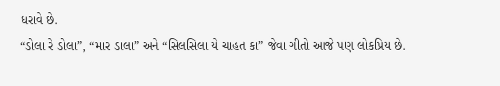ધરાવે છે.
“ડોલા રે ડોલા”, “માર ડાલા” અને “સિલસિલા યે ચાહત કા” જેવા ગીતો આજે પણ લોકપ્રિય છે.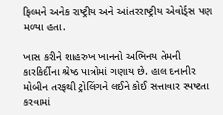ફિલ્મને અનેક રાષ્ટ્રીય અને આંતરરાષ્ટ્રીય એવોર્ડ્સ પણ મળ્યા હતા.

ખાસ કરીને શાહરુખ ખાનનો અભિનય તેમની કારકિર્દીના શ્રેષ્ઠ પાત્રોમાં ગણાય છે. હાલ દનાનીર મોબીન તરફથી ટ્રોલિંગને લઈને કોઈ સત્તાવાર સ્પષ્ટતા કરવામાં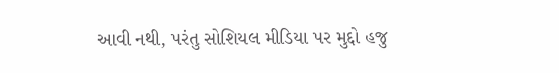આવી નથી, પરંતુ સોશિયલ મીડિયા પર મુદ્દો હજુ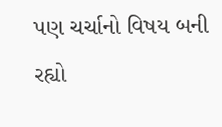પણ ચર્ચાનો વિષય બની રહ્યો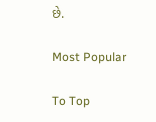છે.

Most Popular

To Top